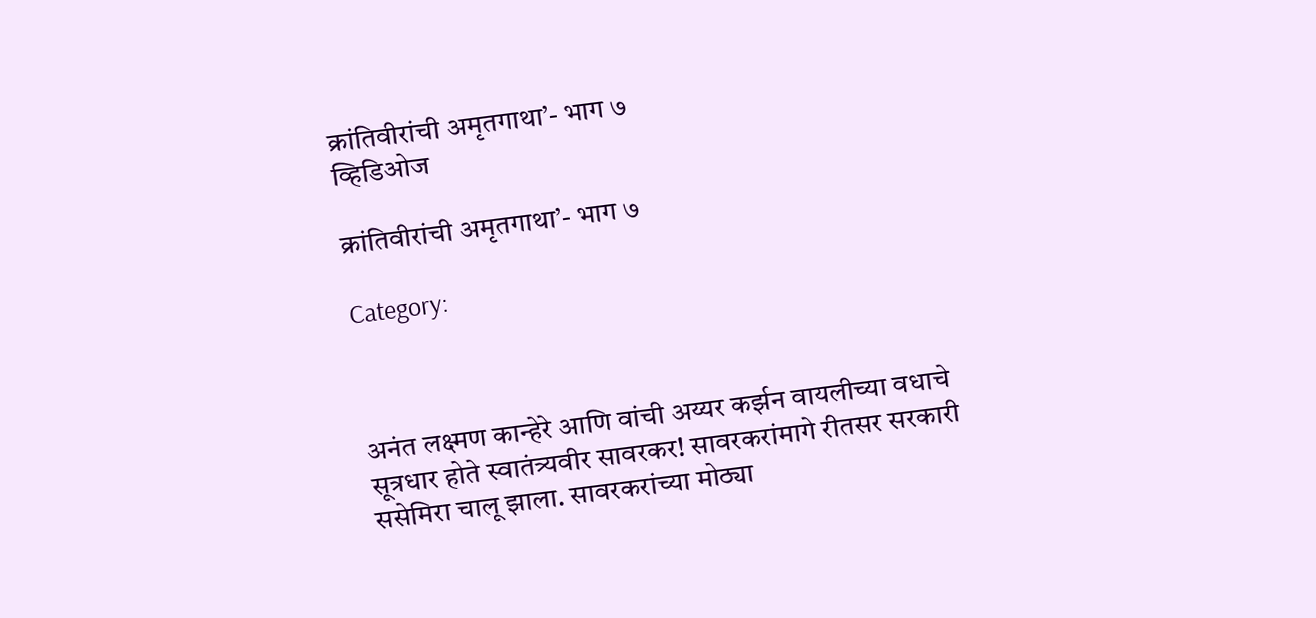क्रांतिवीरांची अमृतगाथा’- भाग ७
व्हिडिओज

क्रांतिवीरांची अमृतगाथा’- भाग ७

Category:



अनंत लक्ष्मण कान्हेरे आणि वांची अय्यर कर्झन वायलीच्या वधाचे सूत्रधार होते स्वातंत्र्यवीर सावरकर! सावरकरांमागे रीतसर सरकारी ससेमिरा चालू झाला. सावरकरांच्या मोठ्या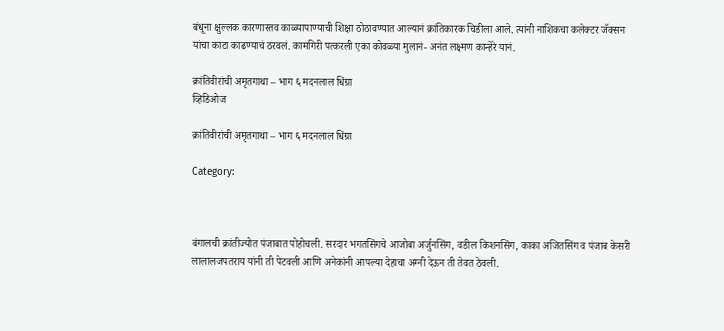बंधूना क्षुल्लक कारणास्तव काळ्यापाण्याची शिक्षा ठोठावण्यात आल्यानं क्रांतिकारक चिडीला आले. त्यांनी नाशिकचा कलेक्टर जॅक्सन यांचा काटा काढण्याचं ठरवलं. कामगिरी पत्करली एका कोवळ्या मुलानं- अनंत लक्ष्मण कान्हेरे यानं.

क्रांतिवीरांची अमृतगाथा – भाग ६ मदनलाल धिंग्रा
व्हिडिओज

क्रांतिवीरांची अमृतगाथा – भाग ६ मदनलाल धिंग्रा

Category:



बंगालची क्रांतीज्योत पंजाबात पोहोचली. सरदार भगतसिंगचे आजोबा अर्जुनसिंग, वडील किशनसिंग, काका अजितसिंग व पंजाब केसरी लालालजपतराय यांनी ती पेटवली आणि अनेकांनी आपल्या देहाचा अग्नी देऊन ती तेवत ठेवली.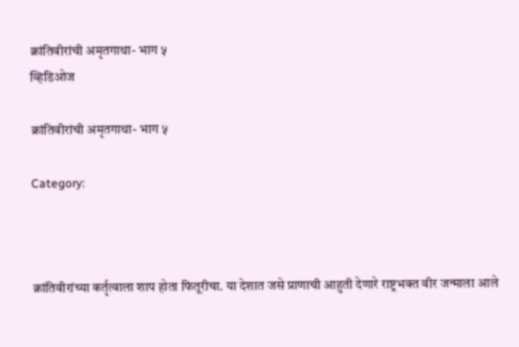क्रांतिवीरांची अमृतगाथा- भाग ५
व्हिडिओज

क्रांतिवीरांची अमृतगाथा- भाग ५

Category:



क्रांतिवीरांच्या कर्तृत्वाला शाप होता फितूरीचा. या देशात जसे प्राणाची आहुती देणारे राष्ट्रभक्त वीर जन्माला आले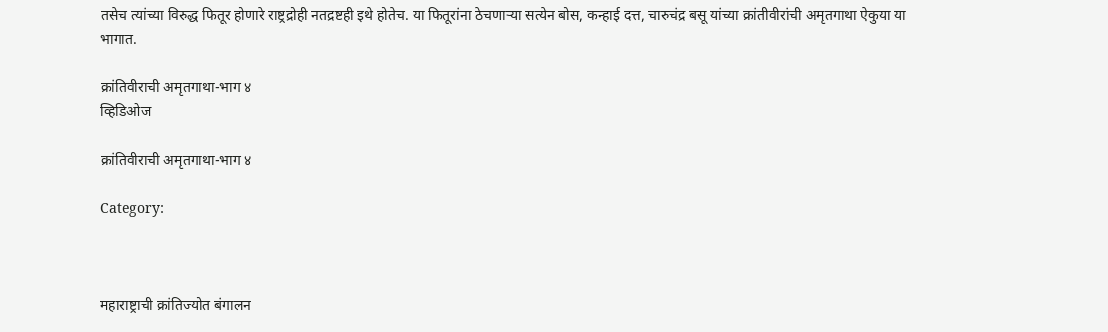तसेच त्यांच्या विरुद्ध फितूर होणारे राष्ट्रद्रोही नतद्रष्टही इथे होतेच. या फितूरांना ठेचणाऱ्या सत्येन बोस, कन्हाई दत्त, चारुचंद्र बसू यांच्या क्रांतीवीरांची अमृतगाथा ऐकुया या भागात.

क्रांतिवीराची अमृतगाथा-भाग ४
व्हिडिओज

क्रांतिवीराची अमृतगाथा-भाग ४

Category:



महाराष्ट्राची क्रांतिज्योत बंगालन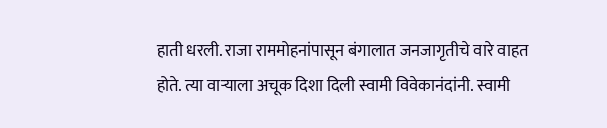हाती धरली. राजा राममोहनांपासून बंगालात जनजागृतीचे वारे वाहत होते. त्या वार्‍याला अचूक दिशा दिली स्वामी विवेकानंदांनी. स्वामी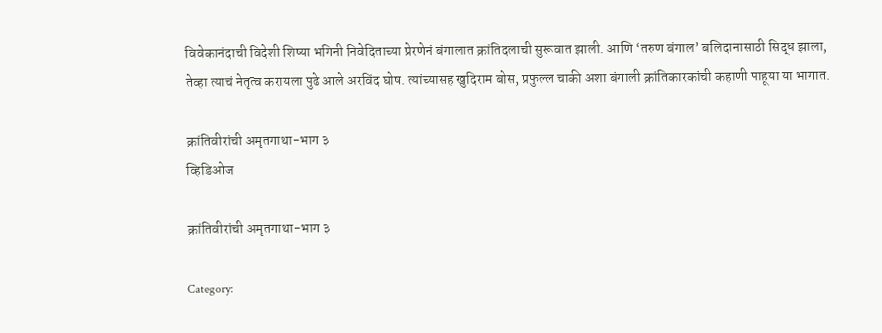विवेकानंदाची विदेशी शिष्या भगिनी निवेदिताच्या प्रेरणेनं बंगालात क्रांतिदलाची सुरूवात झाली. आणि ‘तरुण बंगाल’ बलिदानासाठी सिद्ध झाला, तेव्हा त्याचं नेतृत्व करायला पुढे आले अरविंद घोष. त्यांच्यासह खुदिराम बोस, प्रफुल्ल चाकी अशा बंगाली क्रांतिकारकांची कहाणी पाहूया या भागात.

क्रांतिवीरांची अमृतगाथा-भाग ३
व्हिडिओज

क्रांतिवीरांची अमृतगाथा-भाग ३

Category: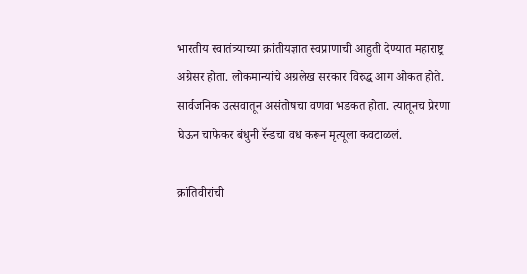भारतीय स्वातंत्र्याच्या क्रांतीयज्ञात स्वप्राणाची आहुती देण्यात महाराष्ट्र अग्रेसर होता. लोकमान्यांचे अग्रलेख सरकार विरुद्ध आग ओकत होते. सार्वजनिक उत्सवातून असंतोषचा वणवा भडकत होता. त्यातूनच प्रेरणा घेऊन चाफेकर बंधुनी रॅन्डचा वध करून मृत्यूला कवटाळलं.

क्रांतिवीरांची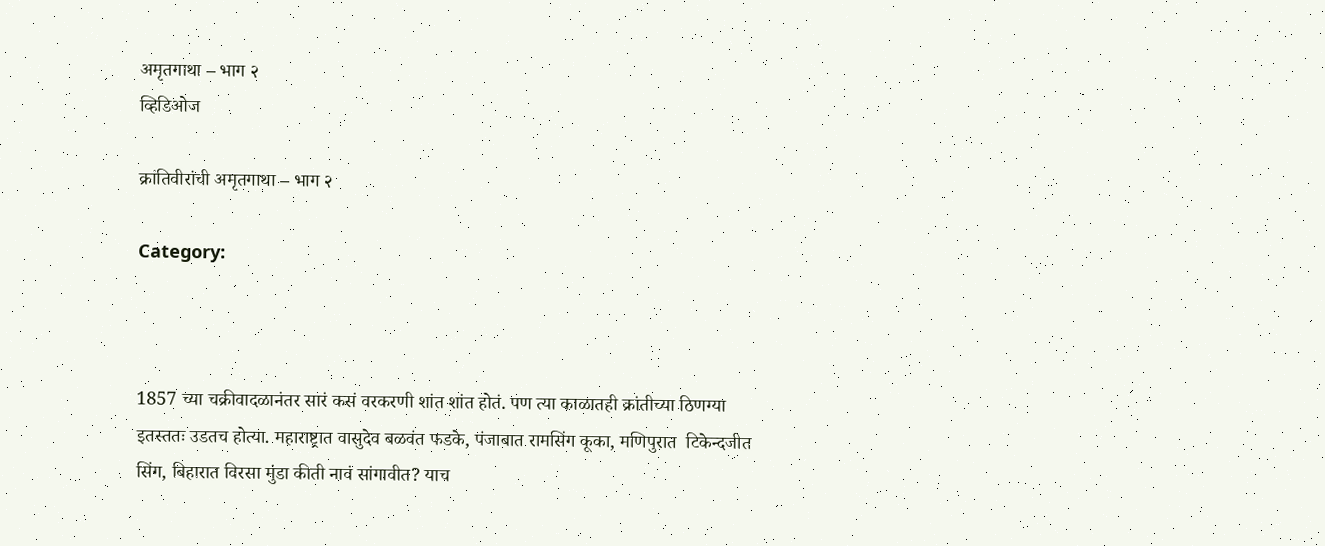अमृतगाथा – भाग २
व्हिडिओज

क्रांतिवीरांची अमृतगाथा – भाग २

Category:



1857 च्या चक्रीवादळानंतर सारं कसं वरकरणी शांत शांत होतं. पण त्या काळातही क्रांतीच्या ठिणग्या इतस्ततः उडतच होत्या. महाराष्ट्रात वासुदेव बळवंत फडके, पंजाबात रामसिंग कूका, मणिपुरात  टिकेन्दजीत सिंग, बिहारात विरसा मुंडा कीती नावं सांगावीत? याच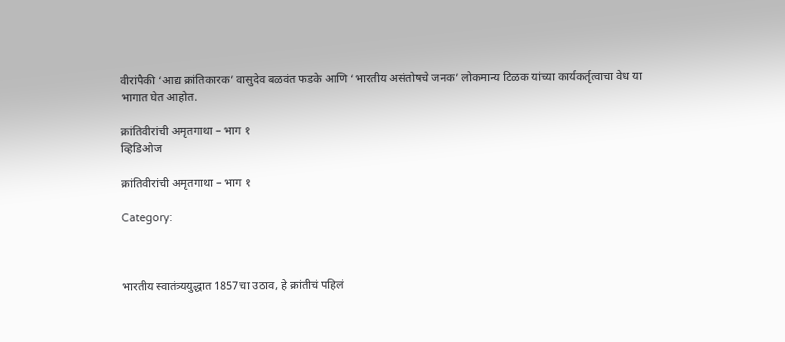वीरांपैकी ‘आद्य क्रांतिकारक’ वासुदेव बळवंत फडके आणि ‘भारतीय असंतोषचे जनक’ लोकमान्य टिळक यांच्या कार्यकर्तृत्वाचा वेध या भागात घेत आहोत.

क्रांतिवीरांची अमृतगाथा – भाग १
व्हिडिओज

क्रांतिवीरांची अमृतगाथा – भाग १

Category:



भारतीय स्वातंत्र्ययुद्धात 1857चा उठाव, हे क्रांतीचं पहिलं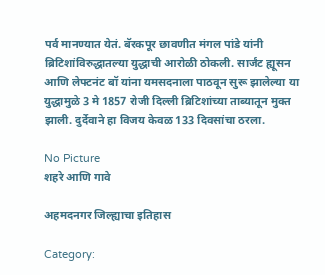पर्व मानण्यात येतं. बॅरकपूर छावणीत मंगल पांडे यांनी ब्रिटिशांविरुद्धातल्या युद्धाची आरोळी ठोकली. सार्जंट ह्यूसन आणि लेफ्टनंट बॉ यांना यमसदनाला पाठवून सुरू झालेल्या या युद्धामुळे 3 मे 1857 रोजी दिल्ली ब्रिटिशांच्या ताब्यातून मुक्त झाली. दुर्देवाने हा विजय केवळ 133 दिवसांचा ठरला.

No Picture
शहरे आणि गावे

अहमदनगर जिल्ह्याचा इतिहास

Category: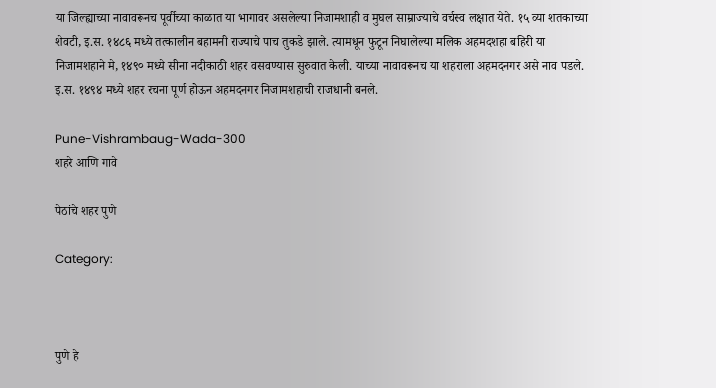या जिल्ह्याच्या नावावरूनच पूर्वीच्या काळात या भागावर असलेल्या निजामशाही व मुघल साम्राज्याचे वर्चस्व लक्षात येते. १५ व्या शतकाच्या शेवटी, इ.स. १४८६ मध्ये तत्कालीन बहामनी राज्याचे पाच तुकडे झाले. त्यामधून फुटून निघालेल्या मलिक अहमदशहा बहिरी या निजामशहाने मे, १४९० मध्ये सीना नदीकाठी शहर वसवण्यास सुरुवात केली. याच्या नावावरूनच या शहराला अहमदनगर असे नाव पडले. इ.स. १४९४ मध्ये शहर रचना पूर्ण होऊन अहमदनगर निजामशहाची राजधानी बनले.

Pune-Vishrambaug-Wada-300
शहरे आणि गावे

पेठांचे शहर पुणे

Category:



पुणे हे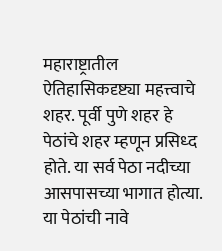महाराष्ट्रातील ऐतिहासिकदृष्ट्या महत्त्वाचे शहर. पूर्वी पुणे शहर हे पेठांचे शहर म्हणून प्रसिध्द होते. या सर्व पेठा नदीच्या आसपासच्या भागात होत्या. या पेठांची नावे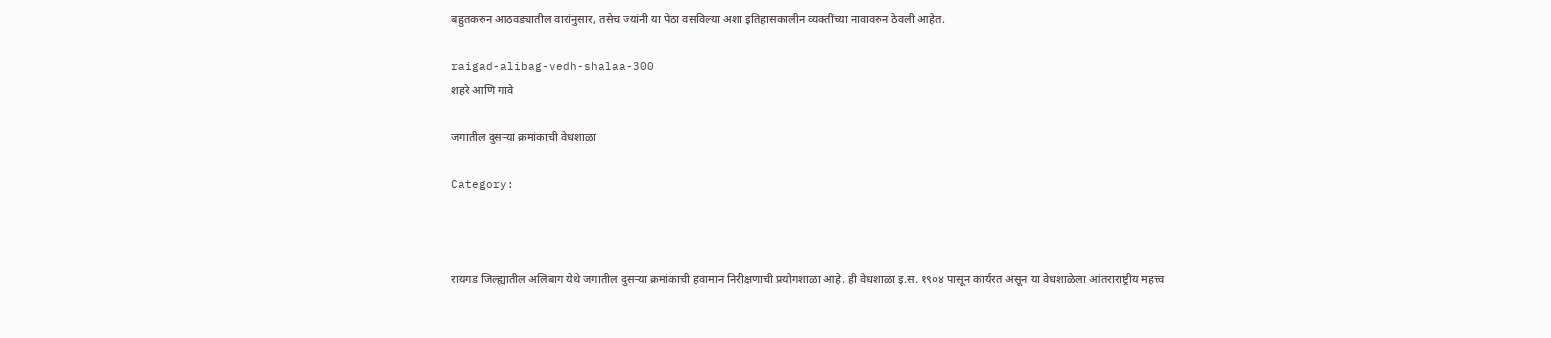बहुतकरुन आठवड्यातील वारांनुसार, तसेच ज्यांनी या पेठा वसविल्या अशा इतिहासकालीन व्यक्तींच्या नावावरुन ठेवली आहेत.

raigad-alibag-vedh-shalaa-300
शहरे आणि गावे

जगातील दुसर्‍या क्रमांकाची वेधशाळा

Category:



रायगड जिल्ह्यातील अलिबाग येथे जगातील दुसर्‍या क्रमांकाची हवामान निरीक्षणाची प्रयोगशाळा आहे. ही वेधशाळा इ.स. १९०४ पासून कार्यरत असून या वेधशाळेला आंतराराष्ट्रीय महत्त्व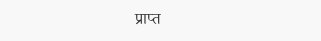प्राप्त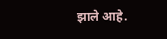झाले आहे.